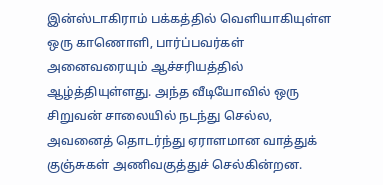இன்ஸ்டாகிராம் பக்கத்தில் வெளியாகியுள்ள ஒரு காணொளி, பார்ப்பவர்கள் அனைவரையும் ஆச்சரியத்தில் ஆழ்த்தியுள்ளது. அந்த வீடியோவில் ஒரு சிறுவன் சாலையில் நடந்து செல்ல, அவனைத் தொடர்ந்து ஏராளமான வாத்துக் குஞ்சுகள் அணிவகுத்துச் செல்கின்றன.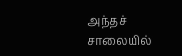அந்தச் சாலையில்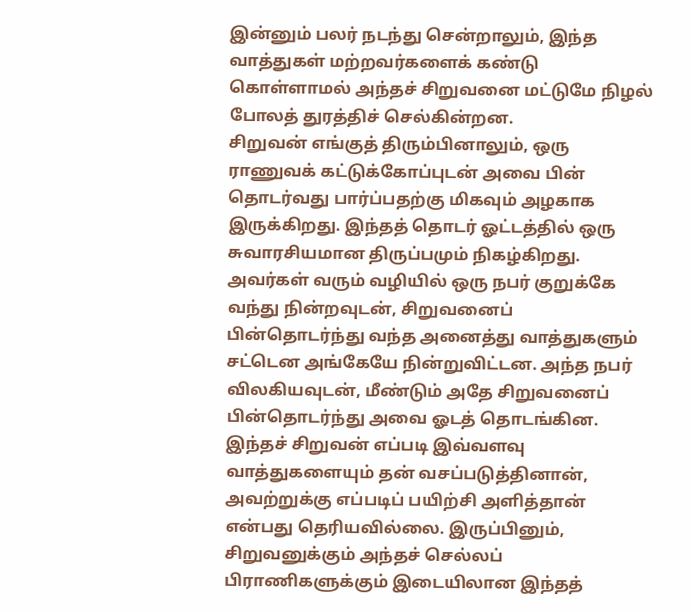இன்னும் பலர் நடந்து சென்றாலும், இந்த வாத்துகள் மற்றவர்களைக் கண்டு கொள்ளாமல் அந்தச் சிறுவனை மட்டுமே நிழல் போலத் துரத்திச் செல்கின்றன.
சிறுவன் எங்குத் திரும்பினாலும், ஒரு ராணுவக் கட்டுக்கோப்புடன் அவை பின் தொடர்வது பார்ப்பதற்கு மிகவும் அழகாக இருக்கிறது. இந்தத் தொடர் ஓட்டத்தில் ஒரு சுவாரசியமான திருப்பமும் நிகழ்கிறது. அவர்கள் வரும் வழியில் ஒரு நபர் குறுக்கே வந்து நின்றவுடன், சிறுவனைப் பின்தொடர்ந்து வந்த அனைத்து வாத்துகளும் சட்டென அங்கேயே நின்றுவிட்டன. அந்த நபர் விலகியவுடன், மீண்டும் அதே சிறுவனைப் பின்தொடர்ந்து அவை ஓடத் தொடங்கின.
இந்தச் சிறுவன் எப்படி இவ்வளவு வாத்துகளையும் தன் வசப்படுத்தினான், அவற்றுக்கு எப்படிப் பயிற்சி அளித்தான் என்பது தெரியவில்லை. இருப்பினும், சிறுவனுக்கும் அந்தச் செல்லப் பிராணிகளுக்கும் இடையிலான இந்தத்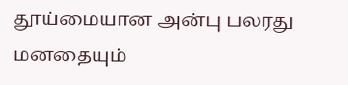தூய்மையான அன்பு பலரது மனதையும்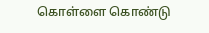கொள்ளை கொண்டு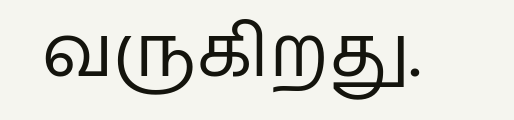வருகிறது.